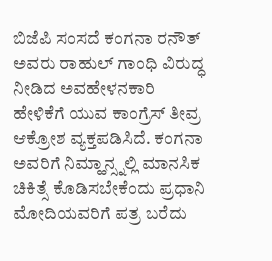ಬಿಜೆಪಿ ಸಂಸದೆ ಕಂಗನಾ ರನೌತ್ ಅವರು ರಾಹುಲ್ ಗಾಂಧಿ ವಿರುದ್ಧ ನೀಡಿದ ಅವಹೇಳನಕಾರಿ ಹೇಳಿಕೆಗೆ ಯುವ ಕಾಂಗ್ರೆಸ್ ತೀವ್ರ ಆಕ್ರೋಶ ವ್ಯಕ್ತಪಡಿಸಿದೆ. ಕಂಗನಾ ಅವರಿಗೆ ನಿಮ್ಹಾನ್ಸ್ನಲ್ಲಿ ಮಾನಸಿಕ ಚಿಕಿತ್ಸೆ ಕೊಡಿಸಬೇಕೆಂದು ಪ್ರಧಾನಿ ಮೋದಿಯವರಿಗೆ ಪತ್ರ ಬರೆದು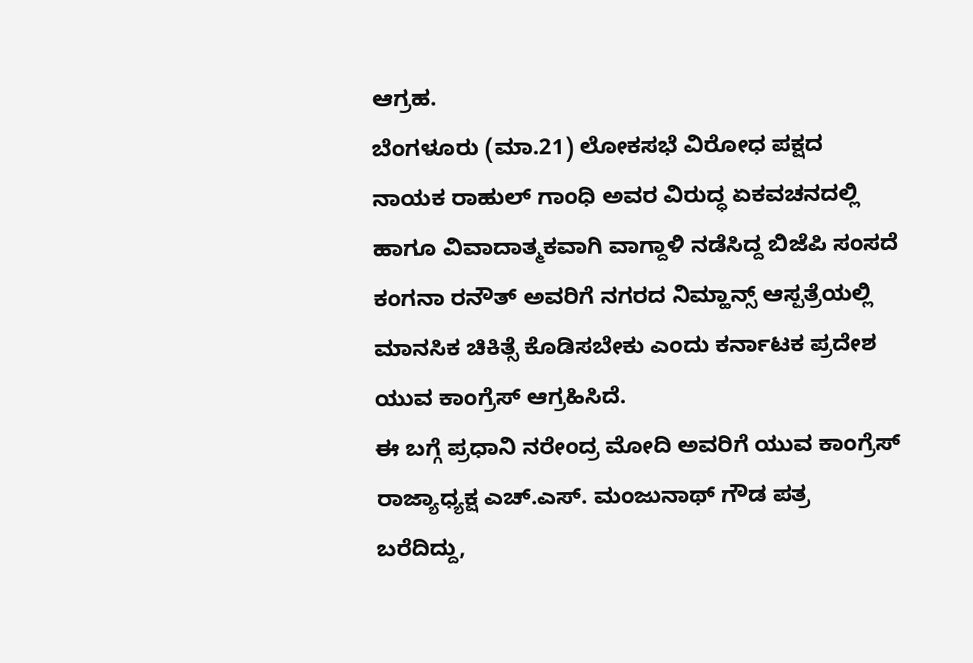ಆಗ್ರಹ.
ಬೆಂಗಳೂರು (ಮಾ.21) ಲೋಕಸಭೆ ವಿರೋಧ ಪಕ್ಷದ ನಾಯಕ ರಾಹುಲ್ ಗಾಂಧಿ ಅವರ ವಿರುದ್ಧ ಏಕವಚನದಲ್ಲಿ ಹಾಗೂ ವಿವಾದಾತ್ಮಕವಾಗಿ ವಾಗ್ದಾಳಿ ನಡೆಸಿದ್ದ ಬಿಜೆಪಿ ಸಂಸದೆ ಕಂಗನಾ ರನೌತ್ ಅವರಿಗೆ ನಗರದ ನಿಮ್ಹಾನ್ಸ್ ಆಸ್ಪತ್ರೆಯಲ್ಲಿ ಮಾನಸಿಕ ಚಿಕಿತ್ಸೆ ಕೊಡಿಸಬೇಕು ಎಂದು ಕರ್ನಾಟಕ ಪ್ರದೇಶ ಯುವ ಕಾಂಗ್ರೆಸ್ ಆಗ್ರಹಿಸಿದೆ.
ಈ ಬಗ್ಗೆ ಪ್ರಧಾನಿ ನರೇಂದ್ರ ಮೋದಿ ಅವರಿಗೆ ಯುವ ಕಾಂಗ್ರೆಸ್ ರಾಜ್ಯಾಧ್ಯಕ್ಷ ಎಚ್.ಎಸ್. ಮಂಜುನಾಥ್ ಗೌಡ ಪತ್ರ ಬರೆದಿದ್ದು,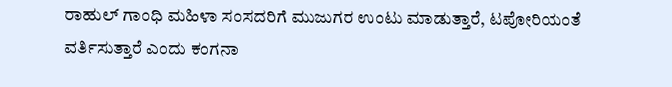ರಾಹುಲ್ ಗಾಂಧಿ ಮಹಿಳಾ ಸಂಸದರಿಗೆ ಮುಜುಗರ ಉಂಟು ಮಾಡುತ್ತಾರೆ, ಟಪೋರಿಯಂತೆ ವರ್ತಿಸುತ್ತಾರೆ ಎಂದು ಕಂಗನಾ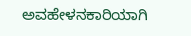ಅವಹೇಳನಕಾರಿಯಾಗಿ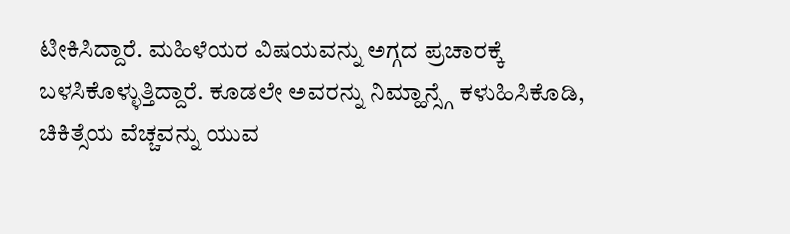ಟೀಕಿಸಿದ್ದಾರೆ. ಮಹಿಳೆಯರ ವಿಷಯವನ್ನು ಅಗ್ಗದ ಪ್ರಚಾರಕ್ಕೆ ಬಳಸಿಕೊಳ್ಳುತ್ತಿದ್ದಾರೆ. ಕೂಡಲೇ ಅವರನ್ನು ನಿಮ್ಹಾನ್ಸ್ಗೆ ಕಳುಹಿಸಿಕೊಡಿ, ಚಿಕಿತ್ಸೆಯ ವೆಚ್ಚವನ್ನು ಯುವ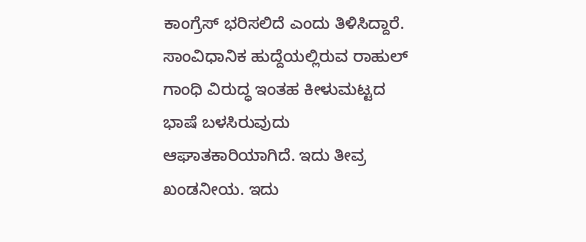ಕಾಂಗ್ರೆಸ್ ಭರಿಸಲಿದೆ ಎಂದು ತಿಳಿಸಿದ್ದಾರೆ.
ಸಾಂವಿಧಾನಿಕ ಹುದ್ದೆಯಲ್ಲಿರುವ ರಾಹುಲ್ ಗಾಂಧಿ ವಿರುದ್ಧ ಇಂತಹ ಕೀಳುಮಟ್ಟದ ಭಾಷೆ ಬಳಸಿರುವುದು ಆಘಾತಕಾರಿಯಾಗಿದೆ. ಇದು ತೀವ್ರ ಖಂಡನೀಯ. ಇದು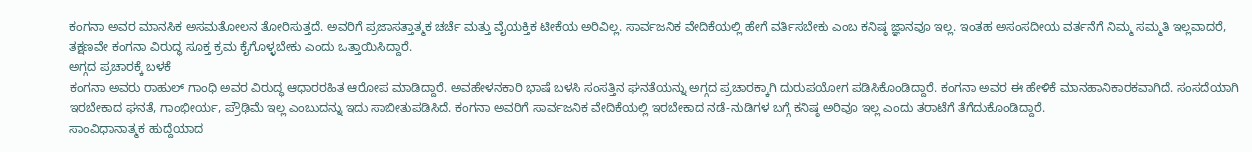ಕಂಗನಾ ಅವರ ಮಾನಸಿಕ ಅಸಮತೋಲನ ತೋರಿಸುತ್ತದೆ. ಅವರಿಗೆ ಪ್ರಜಾಸತ್ತಾತ್ಮಕ ಚರ್ಚೆ ಮತ್ತು ವೈಯಕ್ತಿಕ ಟೀಕೆಯ ಅರಿವಿಲ್ಲ. ಸಾರ್ವಜನಿಕ ವೇದಿಕೆಯಲ್ಲಿ ಹೇಗೆ ವರ್ತಿಸಬೇಕು ಎಂಬ ಕನಿಷ್ಠ ಜ್ಞಾನವೂ ಇಲ್ಲ. ಇಂತಹ ಅಸಂಸದೀಯ ವರ್ತನೆಗೆ ನಿಮ್ಮ ಸಮ್ಮತಿ ಇಲ್ಲವಾದರೆ, ತಕ್ಷಣವೇ ಕಂಗನಾ ವಿರುದ್ಧ ಸೂಕ್ತ ಕ್ರಮ ಕೈಗೊಳ್ಳಬೇಕು ಎಂದು ಒತ್ತಾಯಿಸಿದ್ದಾರೆ.
ಅಗ್ಗದ ಪ್ರಚಾರಕ್ಕೆ ಬಳಕೆ
ಕಂಗನಾ ಅವರು ರಾಹುಲ್ ಗಾಂಧಿ ಅವರ ವಿರುದ್ಧ ಆಧಾರರಹಿತ ಆರೋಪ ಮಾಡಿದ್ದಾರೆ. ಅವಹೇಳನಕಾರಿ ಭಾಷೆ ಬಳಸಿ ಸಂಸತ್ತಿನ ಘನತೆಯನ್ನು ಅಗ್ಗದ ಪ್ರಚಾರಕ್ಕಾಗಿ ದುರುಪಯೋಗ ಪಡಿಸಿಕೊಂಡಿದ್ದಾರೆ. ಕಂಗನಾ ಅವರ ಈ ಹೇಳಿಕೆ ಮಾನಹಾನಿಕಾರಕವಾಗಿದೆ. ಸಂಸದೆಯಾಗಿ ಇರಬೇಕಾದ ಘನತೆ, ಗಾಂಭೀರ್ಯ, ಪ್ರೌಢಿಮೆ ಇಲ್ಲ ಎಂಬುದನ್ನು ಇದು ಸಾಬೀತುಪಡಿಸಿದೆ. ಕಂಗನಾ ಅವರಿಗೆ ಸಾರ್ವಜನಿಕ ವೇದಿಕೆಯಲ್ಲಿ ಇರಬೇಕಾದ ನಡೆ-ನುಡಿಗಳ ಬಗ್ಗೆ ಕನಿಷ್ಠ ಅರಿವೂ ಇಲ್ಲ ಎಂದು ತರಾಟೆಗೆ ತೆಗೆದುಕೊಂಡಿದ್ದಾರೆ.
ಸಾಂವಿಧಾನಾತ್ಮಕ ಹುದ್ದೆಯಾದ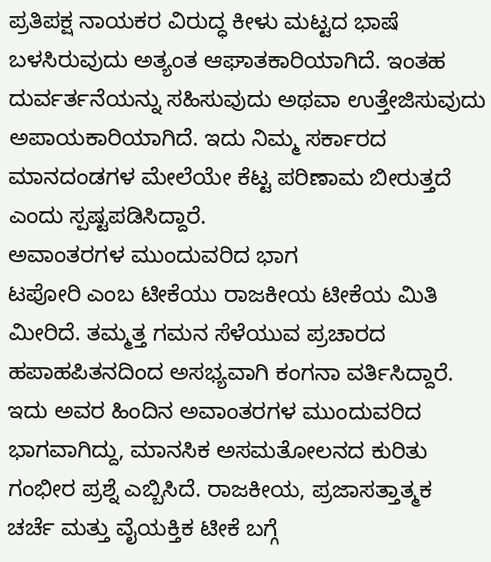ಪ್ರತಿಪಕ್ಷ ನಾಯಕರ ವಿರುದ್ಧ ಕೀಳು ಮಟ್ಟದ ಭಾಷೆ ಬಳಸಿರುವುದು ಅತ್ಯಂತ ಆಘಾತಕಾರಿಯಾಗಿದೆ. ಇಂತಹ ದುರ್ವರ್ತನೆಯನ್ನು ಸಹಿಸುವುದು ಅಥವಾ ಉತ್ತೇಜಿಸುವುದು ಅಪಾಯಕಾರಿಯಾಗಿದೆ. ಇದು ನಿಮ್ಮ ಸರ್ಕಾರದ ಮಾನದಂಡಗಳ ಮೇಲೆಯೇ ಕೆಟ್ಟ ಪರಿಣಾಮ ಬೀರುತ್ತದೆ ಎಂದು ಸ್ಪಷ್ಟಪಡಿಸಿದ್ದಾರೆ.
ಅವಾಂತರಗಳ ಮುಂದುವರಿದ ಭಾಗ
ಟಪೋರಿ ಎಂಬ ಟೀಕೆಯು ರಾಜಕೀಯ ಟೀಕೆಯ ಮಿತಿ ಮೀರಿದೆ. ತಮ್ಮತ್ತ ಗಮನ ಸೆಳೆಯುವ ಪ್ರಚಾರದ ಹಪಾಹಪಿತನದಿಂದ ಅಸಭ್ಯವಾಗಿ ಕಂಗನಾ ವರ್ತಿಸಿದ್ದಾರೆ. ಇದು ಅವರ ಹಿಂದಿನ ಅವಾಂತರಗಳ ಮುಂದುವರಿದ ಭಾಗವಾಗಿದ್ದು, ಮಾನಸಿಕ ಅಸಮತೋಲನದ ಕುರಿತು ಗಂಭೀರ ಪ್ರಶ್ನೆ ಎಬ್ಬಿಸಿದೆ. ರಾಜಕೀಯ, ಪ್ರಜಾಸತ್ತಾತ್ಮಕ ಚರ್ಚೆ ಮತ್ತು ವೈಯಕ್ತಿಕ ಟೀಕೆ ಬಗ್ಗೆ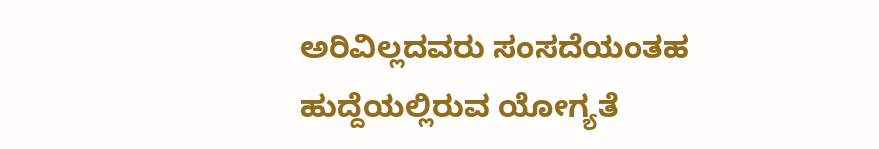ಅರಿವಿಲ್ಲದವರು ಸಂಸದೆಯಂತಹ ಹುದ್ದೆಯಲ್ಲಿರುವ ಯೋಗ್ಯತೆ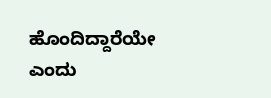ಹೊಂದಿದ್ದಾರೆಯೇ ಎಂದು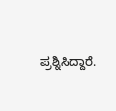ಪ್ರಶ್ನಿಸಿದ್ದಾರೆ.